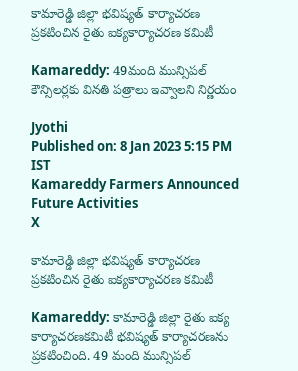కామారెడ్డి జిల్లా భవిష్యత్ కార్యాచరణ ప్రకటించిన రైతు ఐక్యకార్యాచరణ కమిటీ

Kamareddy: 49మంది మున్సిపల్ కౌన్సిలర్లకు వినతి పత్రాలు ఇవ్వాలని నిర్ణయం

Jyothi
Published on: 8 Jan 2023 5:15 PM IST
Kamareddy Farmers Announced Future Activities
X

కామారెడ్డి జిల్లా భవిష్యత్ కార్యాచరణ ప్రకటించిన రైతు ఐక్యకార్యాచరణ కమిటీ

Kamareddy: కామారెడ్డి జిల్లా రైతు ఐక్య కార్యాచరణకమిటీ భవిష్యత్ కార్యాచరణను ప్రకటించింది. 49 మంది మున్సిపల్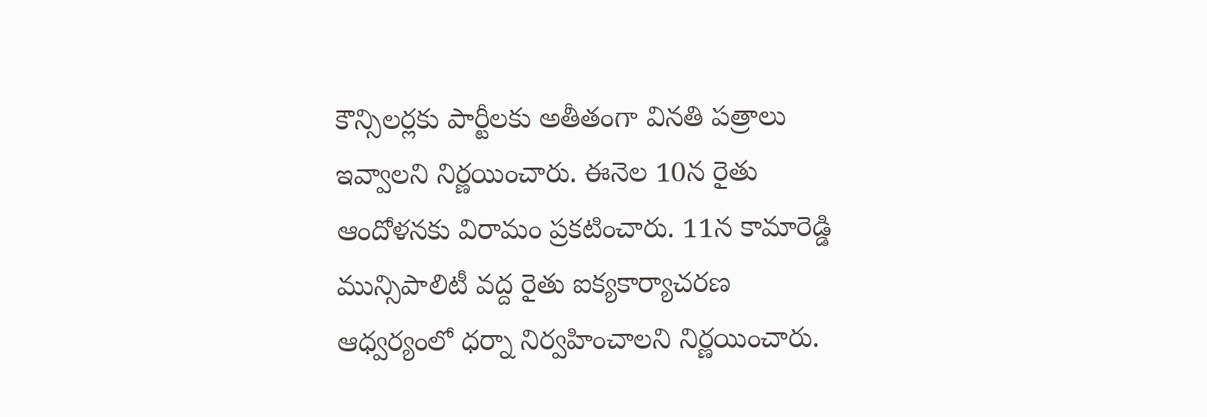కౌన్సిలర్లకు పార్టీలకు అతీతంగా వినతి పత్రాలు ఇవ్వాలని నిర్ణయించారు. ఈనెల 10న రైతు ఆందోళనకు విరామం ప్రకటించారు. 11న కామారెడ్డి మున్సిపాలిటీ వద్ద రైతు ఐక్యకార్యాచరణ ఆధ్వర్యంలో ధర్నా నిర్వహించాలని నిర్ణయించారు.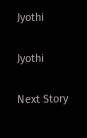Jyothi

Jyothi

Next Story